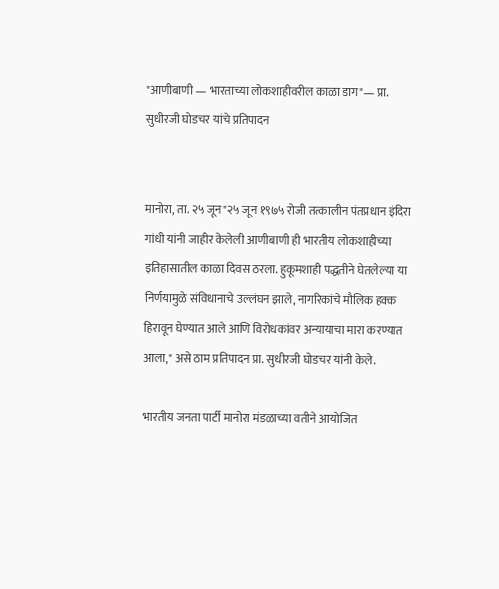"आणीबाणी — भारताच्या लोकशाहीवरील काळा डाग"— प्रा. सुधीरजी घोडचर यांचे प्रतिपादन


मानोरा, ता. २५ जून"२५ जून १९७५ रोजी तत्कालीन पंतप्रधान इंदिरा गांधी यांनी जाहीर केलेली आणीबाणी ही भारतीय लोकशाहीच्या इतिहासातील काळा दिवस ठरला. हुकूमशाही पद्धतीने घेतलेल्या या निर्णयामुळे संविधानाचे उल्लंघन झाले, नागरिकांचे मौलिक हक्क हिरावून घेण्यात आले आणि विरोधकांवर अन्यायाचा मारा करण्यात आला," असे ठाम प्रतिपादन प्रा. सुधीरजी घोडचर यांनी केले.

भारतीय जनता पार्टी मानोरा मंडळाच्या वतीने आयोजित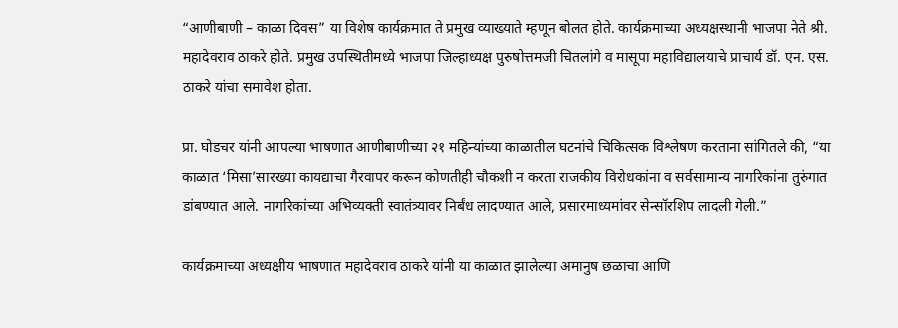“आणीबाणी – काळा दिवस” या विशेष कार्यक्रमात ते प्रमुख व्याख्याते म्हणून बोलत होते. कार्यक्रमाच्या अध्यक्षस्थानी भाजपा नेते श्री. महादेवराव ठाकरे होते. प्रमुख उपस्थितीमध्ये भाजपा जिल्हाध्यक्ष पुरुषोत्तमजी चितलांगे व मासूपा महाविद्यालयाचे प्राचार्य डॉ. एन. एस. ठाकरे यांचा समावेश होता.

प्रा. घोडचर यांनी आपल्या भाषणात आणीबाणीच्या २१ महिन्यांच्या काळातील घटनांचे चिकित्सक विश्लेषण करताना सांगितले की, “या काळात ‘मिसा’सारख्या कायद्याचा गैरवापर करून कोणतीही चौकशी न करता राजकीय विरोधकांना व सर्वसामान्य नागरिकांना तुरुंगात डांबण्यात आले. नागरिकांच्या अभिव्यक्ती स्वातंत्र्यावर निर्बंध लादण्यात आले, प्रसारमाध्यमांवर सेन्सॉरशिप लादली गेली.”

कार्यक्रमाच्या अध्यक्षीय भाषणात महादेवराव ठाकरे यांनी या काळात झालेल्या अमानुष छळाचा आणि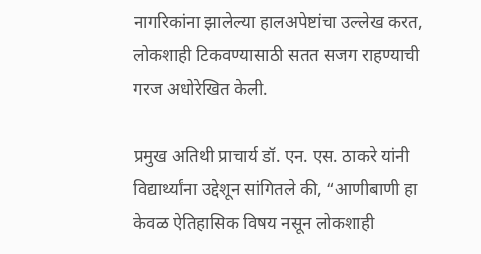नागरिकांना झालेल्या हालअपेष्टांचा उल्लेख करत, लोकशाही टिकवण्यासाठी सतत सजग राहण्याची गरज अधोरेखित केली.

प्रमुख अतिथी प्राचार्य डॉ. एन. एस. ठाकरे यांनी विद्यार्थ्यांना उद्देशून सांगितले की, “आणीबाणी हा केवळ ऐतिहासिक विषय नसून लोकशाही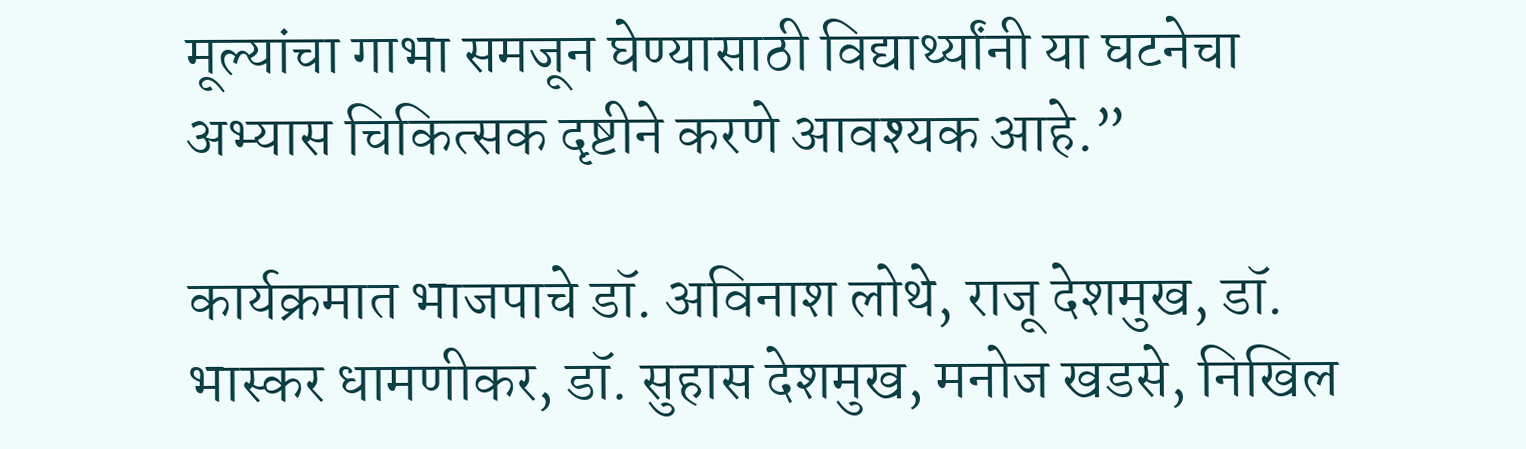मूल्यांचा गाभा समजून घेण्यासाठी विद्यार्थ्यांनी या घटनेचा अभ्यास चिकित्सक दृष्टीने करणे आवश्यक आहे.”

कार्यक्रमात भाजपाचे डॉ. अविनाश लोथे, राजू देशमुख, डॉ. भास्कर धामणीकर, डॉ. सुहास देशमुख, मनोज खडसे, निखिल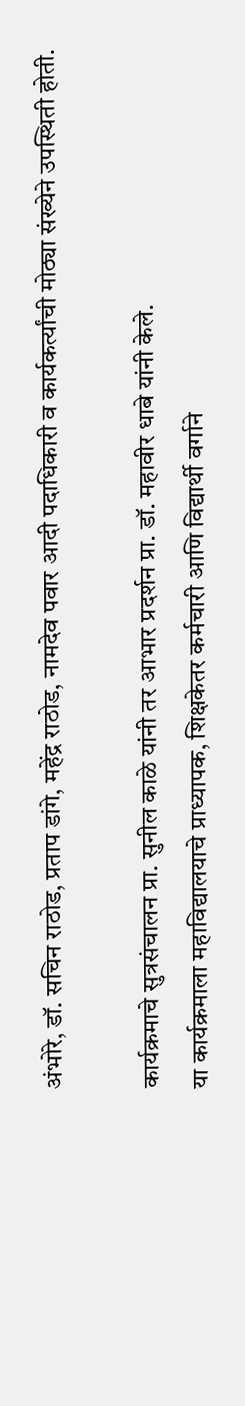अंभोरे, डॉ. सचिन राठोड, प्रताप डांगे, महेंद्र राठोड, नामदेव पवार आदी पदाधिकारी व कार्यकर्त्यांची मोठ्या संख्येने उपस्थिती होती.

कार्यक्रमाचे सुत्रसंचालन प्रा. सुनील काळे यांनी तर आभार प्रदर्शन प्रा. डॉ. महावीर धाबे यांनी केले.
या कार्यक्रमाला महाविद्यालयाचे प्राध्यापक, शिक्षकेतर कर्मचारी आणि विद्यार्थी वर्गाने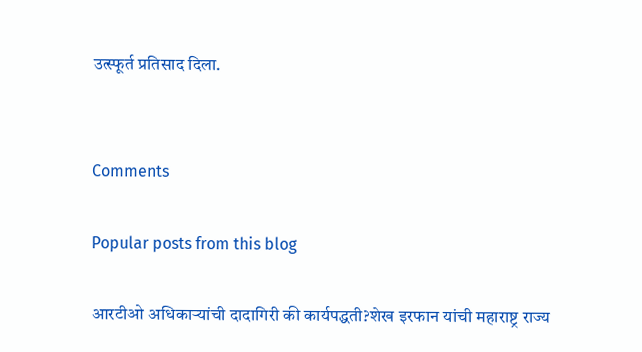उत्स्फूर्त प्रतिसाद दिला.


Comments

Popular posts from this blog

आरटीओ अधिकाऱ्यांची दादागिरी की कार्यपद्धती?शेख इरफान यांची महाराष्ट्र राज्य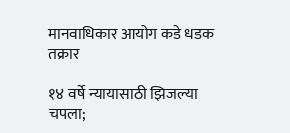मानवाधिकार आयोग कडे धडक तक्रार

१४ वर्षे न्यायासाठी झिजल्या चपला;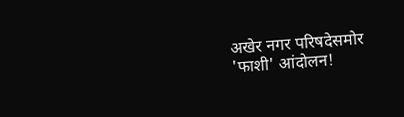अखेर नगर परिषदेसमोर 'फाशी' आंदोलन!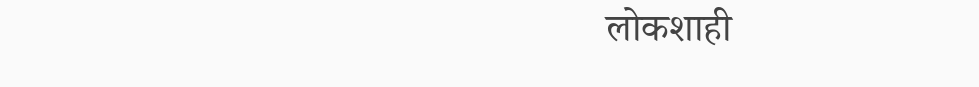लोकशाही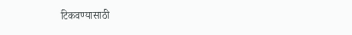टिकवण्यासाठी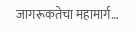जागरूकतेचा महामार्ग…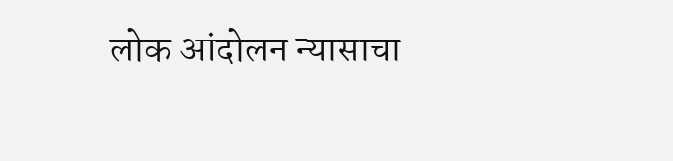लोक आंदोलन न्यासाचा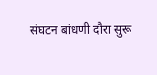संघटन बांधणी दौरा सुरू